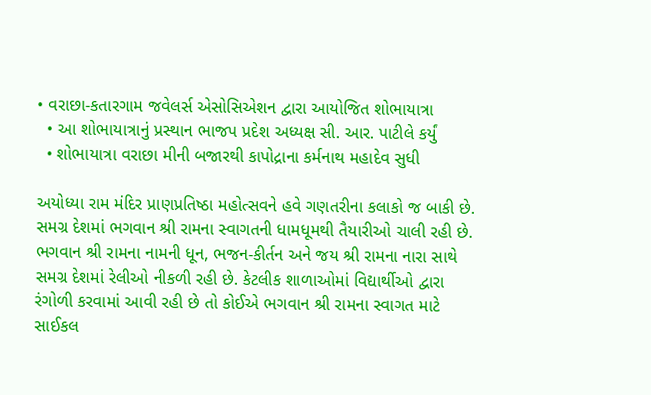• વરાછા-કતારગામ જવેલર્સ એસોસિએશન દ્વારા આયોજિત શોભાયાત્રા
  • આ શોભાયાત્રાનું પ્રસ્થાન ભાજપ પ્રદેશ અધ્યક્ષ સી. આર. પાટીલે કર્યું
  • શોભાયાત્રા વરાછા મીની બજારથી કાપોદ્રાના કર્મનાથ મહાદેવ સુધી

અયોધ્યા રામ મંદિર પ્રાણપ્રતિષ્ઠા મહોત્સવને હવે ગણતરીના કલાકો જ બાકી છે. સમગ્ર દેશમાં ભગવાન શ્રી રામના સ્વાગતની ધામધૂમથી તૈયારીઓ ચાલી રહી છે. ભગવાન શ્રી રામના નામની ધૂન, ભજન-કીર્તન અને જય શ્રી રામના નારા સાથે સમગ્ર દેશમાં રેલીઓ નીકળી રહી છે. કેટલીક શાળાઓમાં વિદ્યાર્થીઓ દ્વારા રંગોળી કરવામાં આવી રહી છે તો કોઈએ ભગવાન શ્રી રામના સ્વાગત માટે સાઈકલ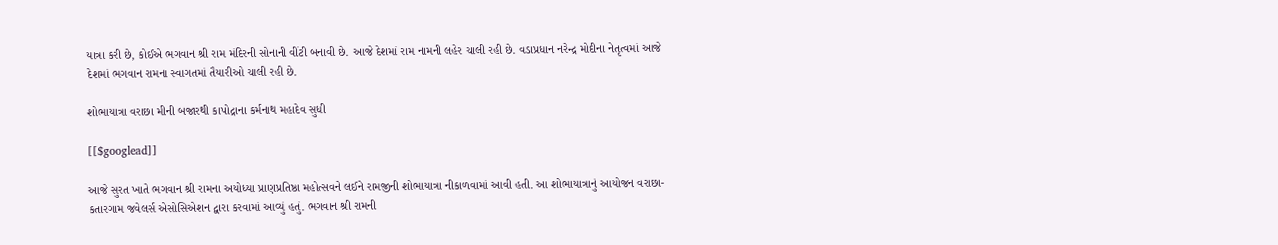યાત્રા કરી છે, કોઈએ ભગવાન શ્રી રામ મંદિરની સોનાની વીંટી બનાવી છે. આજે દેશમાં રામ નામની લહેર ચાલી રહી છે. વડાપ્રધાન નરેન્દ્ર મોદીના નેતૃત્વમાં આજે દેશમાં ભગવાન રામના સ્વાગતમાં તૈયારીઓ ચાલી રહી છે.

શોભાયાત્રા વરાછા મીની બજારથી કાપોદ્રાના કર્મનાથ મહાદેવ સુધી

[[$googlead]]

આજે સુરત ખાતે ભગવાન શ્રી રામના અયોધ્યા પ્રાણપ્રતિષ્ઠા મહોત્સવને લઈને રામજીની શોભાયાત્રા નીકાળવામાં આવી હતી. આ શોભાયાત્રાનું આયોજન વરાછા-કતારગામ જવેલર્સ એસોસિએશન દ્વારા કરવામાં આવ્યું હતું. ભગવાન શ્રી રામની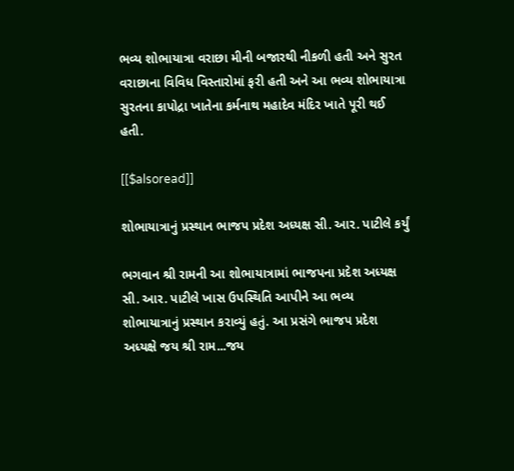ભવ્ય શોભાયાત્રા વરાછા મીની બજારથી નીકળી હતી અને સુરત વરાછાના વિવિધ વિસ્તારોમાં ફરી હતી અને આ ભવ્ય શોભાયાત્રા સુરતના કાપોદ્રા ખાતેના કર્મનાથ મહાદેવ મંદિર ખાતે પૂરી થઈ હતી.

[[$alsoread]]

શોભાયાત્રાનું પ્રસ્થાન ભાજપ પ્રદેશ અધ્યક્ષ સી. આર. પાટીલે કર્યું

ભગવાન શ્રી રામની આ શોભાયાત્રામાં ભાજપના પ્રદેશ અધ્યક્ષ સી. આર. પાટીલે ખાસ ઉપસ્થિતિ આપીને આ ભવ્ય શોભાયાત્રાનું પ્રસ્થાન કરાવ્યું હતું. આ પ્રસંગે ભાજપ પ્રદેશ અધ્યક્ષે જય શ્રી રામ...જય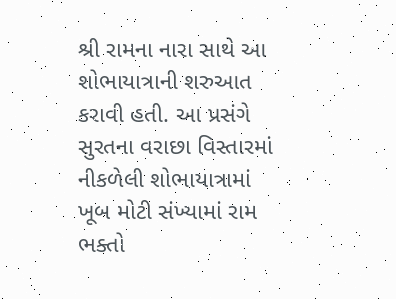શ્રી રામના નારા સાથે આ શોભાયાત્રાની શરુઆત કરાવી હતી. આ પ્રસંગે સુરતના વરાછા વિસ્તારમાં નીકળેલી શોભાયાત્રામાં ખૂબ મોટી સંખ્યામાં રામ ભક્તો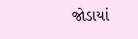જોડાયાં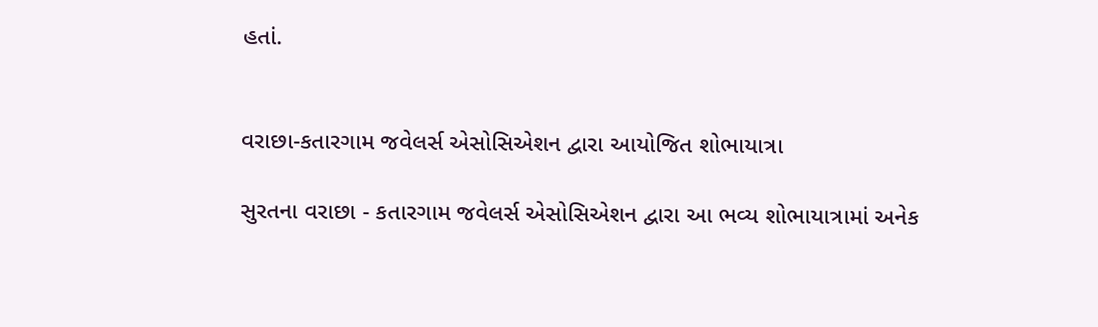હતાં.


વરાછા-કતારગામ જવેલર્સ એસોસિએશન દ્વારા આયોજિત શોભાયાત્રા

સુરતના વરાછા - કતારગામ જવેલર્સ એસોસિએશન દ્વારા આ ભવ્ય શોભાયાત્રામાં અનેક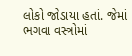લોકો જોડાયા હતાં. જેમાં ભગવા વસ્ત્રોમાં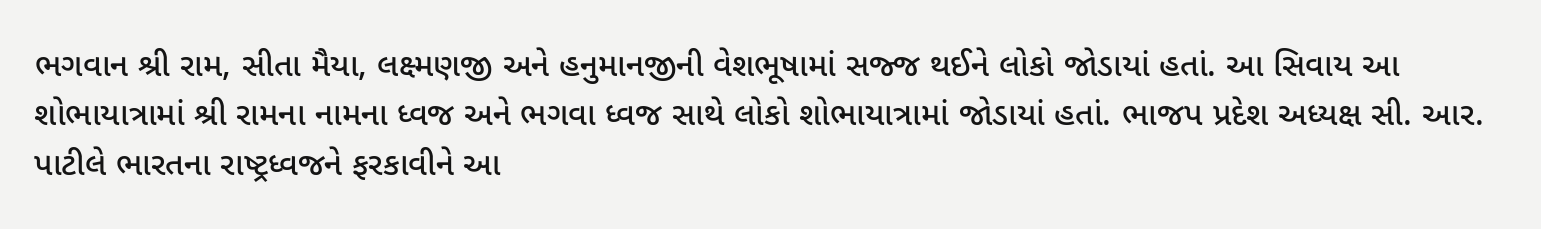ભગવાન શ્રી રામ, સીતા મૈયા, લક્ષ્મણજી અને હનુમાનજીની વેશભૂષામાં સજ્જ થઈને લોકો જોડાયાં હતાં. આ સિવાય આ શોભાયાત્રામાં શ્રી રામના નામના ધ્વજ અને ભગવા ધ્વજ સાથે લોકો શોભાયાત્રામાં જોડાયાં હતાં. ભાજપ પ્રદેશ અધ્યક્ષ સી. આર. પાટીલે ભારતના રાષ્ટ્રધ્વજને ફરકાવીને આ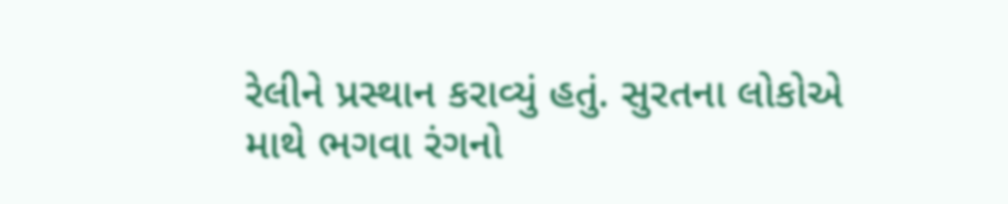રેલીને પ્રસ્થાન કરાવ્યું હતું. સુરતના લોકોએ માથે ભગવા રંગનો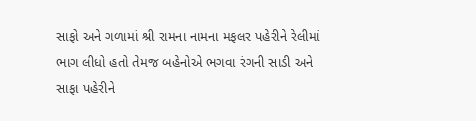સાફો અને ગળામાં શ્રી રામના નામના મફલર પહેરીને રેલીમાં ભાગ લીધો હતો તેમજ બહેનોએ ભગવા રંગની સાડી અને સાફા પહેરીને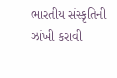ભારતીય સંસ્કૃતિની ઝાંખી કરાવી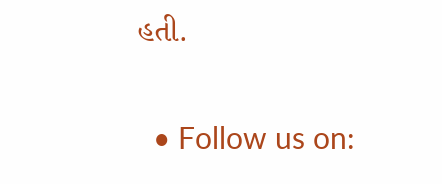હતી.

  • Follow us on: